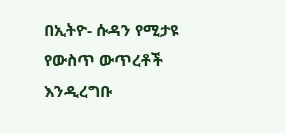በኢትዮ- ሱዳን የሚታዩ የውስጥ ውጥረቶች እንዲረግቡ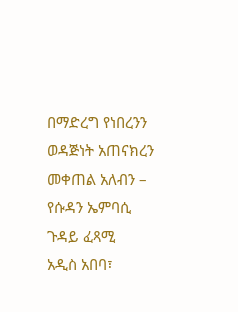በማድረግ የነበረንን ወዳጅነት አጠናክረን መቀጠል አለብን – የሱዳን ኤምባሲ ጉዳይ ፈጻሚ
አዲስ አበባ፣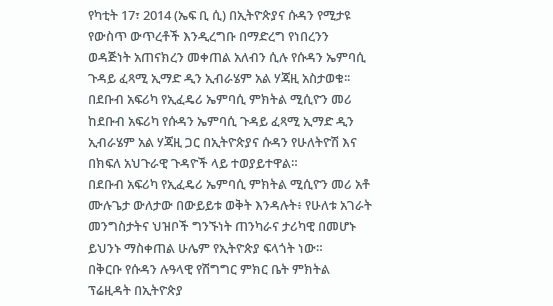የካቲት 17፣ 2014 (ኤፍ ቢ ሲ) በኢትዮጵያና ሱዳን የሚታዩ የውስጥ ውጥረቶች እንዲረግቡ በማድረግ የነበረንን ወዳጅነት አጠናክረን መቀጠል አለብን ሲሉ የሱዳን ኤምባሲ ጉዳይ ፈጻሚ ኢማድ ዲን ኢብራሄም አል ሃጃዚ አስታወቁ፡፡
በደቡብ አፍሪካ የኢፈዴሪ ኤምባሲ ምክትል ሚሲዮን መሪ ከደቡብ አፍሪካ የሱዳን ኤምባሲ ጉዳይ ፈጻሚ ኢማድ ዲን ኢብራሄም አል ሃጃዚ ጋር በኢትዮጵያና ሱዳን የሁለትዮሽ እና በክፍለ አህጉራዊ ጉዳዮች ላይ ተወያይተዋል።
በደቡብ አፍሪካ የኢፈዴሪ ኤምባሲ ምክትል ሚሲዮን መሪ አቶ ሙሉጌታ ውለታው በውይይቱ ወቅት እንዳሉት፥ የሁለቱ አገራት መንግስታትና ህዝቦች ግንኙነት ጠንካራና ታሪካዊ በመሆኑ ይህንኑ ማስቀጠል ሁሌም የኢትዮጵያ ፍላጎት ነው።
በቅርቡ የሱዳን ሉዓላዊ የሽግግር ምክር ቤት ምክትል ፕሬዚዳት በኢትዮጵያ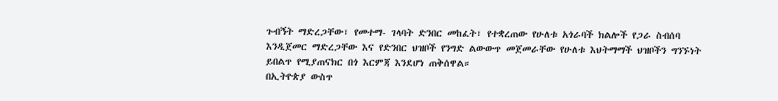ጉብኝት ማድረጋቸው፣ የመተማ- ገላባት ድንበር መከፈት፣ የተቋረጠው የሁለቱ አጎራባች ክልሎች የጋራ ስብሰባ እንዲጀመር ማድረጋቸው እና የድንበር ህዝቦች የንግድ ልውውጥ መጀመራቸው የሁለቱ እህትማማች ህዝቦችን ግንኙነት ይበልጥ የሚያጠናክር በጎ እርምጃ እንደሆነ ጠቅሰዋል።
በኢትዮጵያ ውስጥ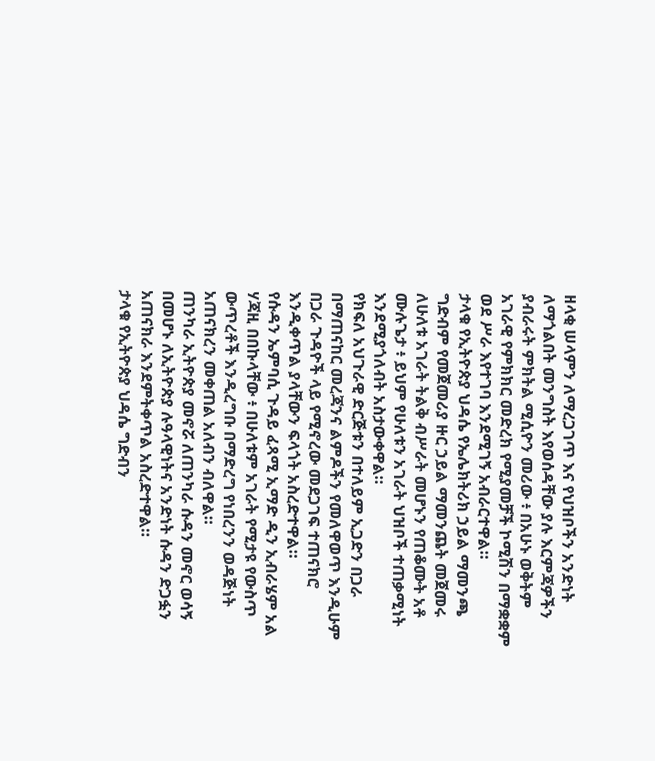ዘላቂ ሠላምን ለማረጋገጥ እና የህዝቦችን አንድነት ለማጎልበት መንግስት እየወሰዳቸው ያሉ እርምጃዎችን ያብራሩት ምክትል ሚሲዮን መሪው ፥ በአሁኑ ወቅትም አገራዊ የምክክር መድረክ የሚያመቻች ኮሚሽን በማቋቋም ወደ ሥራ እየተገባ እንደሚገኝ አብራርተዋል።
ታላቁ የኢትዮጵያ ህዳሴ የኤሌክትሪክ ኃይል ማመንጫ ግድብም የመጀመሪያ ዙር ኃይል ማመንጨት መጀመሩ ለሁለቱ አገራት ትልቅ ብሥራት መሆኑን የጠቆሙት አቶ ሙሉጌታ ፥ ይህም የሁለቱን አገራት ህዝቦች ተጠቃሚነት እንደሚያጎለብት አስታውቀዋል።
የክፍለ አህጉራዊ ድርጅቱን በተለይም ኢጋድን በጋራ በማጠናከር መረጃንና ልምዶችን የመለዋወጥ እንዲሁም በጋራ ጉዳዮች ላይ የሚኖረው መደጋገፍ ተጠናክሮ እንዲቀጥል ያላቸውን ፍላጎት አስረድተዋል።
የሱዳን ኤምባሲ ጉዳይ ፈጻሚ ኢማድ ዲን ኢብራሄም አል ሃጃዚ በበኩላቸው ፥ በሁለቱም አገራት የሚታዩ የውስጥ ውጥረቶች እንዲረግቡ በማድረግ የነበረንን ወዳጅነት አጠናክረን መቀጠል አለብን ብለዋል።
ጠንካራ ኢትዮጵያ መኖሯ ለጠንካራ ሱዳን መኖር ወሳኝ በመሆኑ ለኢትዮጵያ ሉዓላዊነትና አንድነት ሱዳን ድጋፏን አጠናክራ እንደምትቀጥል አስረድተዋል።
ታላቁ የኢትዮጵያ ህዳሴ ግድብን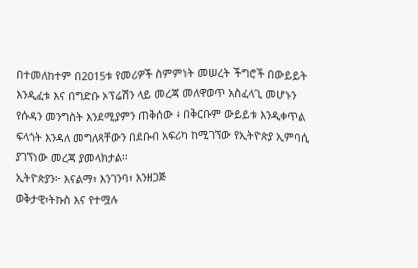በተመለከተም በ2015ቱ የመሪዎች ስምምነት መሠረት ችግሮች በውይይት እንዲፈቱ እና በግድቡ ኦፕሬሽን ላይ መረጃ መለዋወጥ አስፈላጊ መሆኑን የሱዳን መንግስት እንደሚያምን ጠቅሰው ፥ በቅርቡም ውይይቱ እንዲቀጥል ፍላጎት እንዳለ መግለጻቸውን በደቡብ አፍሪካ ከሚገኘው የኢትዮጵያ ኢምባሲ ያገኘነው መረጃ ያመላክታል፡፡
ኢትዮጵያን፦ እናልማ፣ እንገንባ፣ እንዘጋጅ
ወቅታዊ፣ትኩስ እና የተሟሉ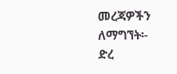መረጃዎችን ለማግኘት፡-
ድረ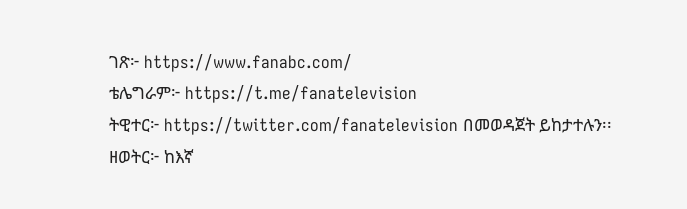ገጽ፦ https://www.fanabc.com/
ቴሌግራም፦ https://t.me/fanatelevision
ትዊተር፦ https://twitter.com/fanatelevision በመወዳጀት ይከታተሉን፡፡
ዘወትር፦ ከእኛ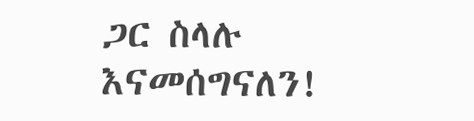ጋር ስላሉ እናመሰግናለን!